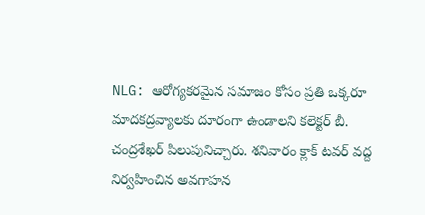NLG: ఆరోగ్యకరమైన సమాజం కోసం ప్రతి ఒక్కరూ మాదకద్రవ్యాలకు దూరంగా ఉండాలని కలెక్టర్ బీ. చంద్రశేఖర్ పిలుపునిచ్చారు. శనివారం క్లాక్ టవర్ వద్ద నిర్వహించిన అవగాహన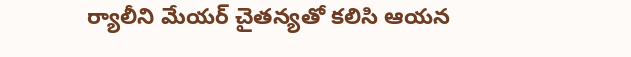ర్యాలీని మేయర్ చైతన్యతో కలిసి ఆయన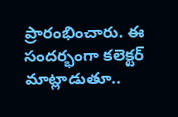ప్రారంభించారు. ఈ సందర్భంగా కలెక్టర్ మాట్లాడుతూ..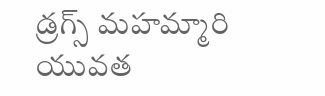డ్రగ్స్ మహమ్మారి యువత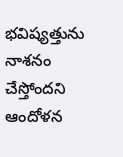భవిష్యత్తును నాశనం చేస్తోందని ఆందోళన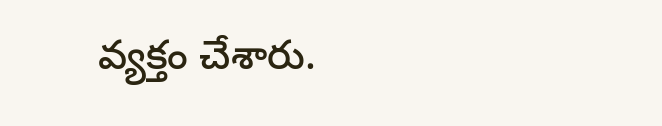వ్యక్తం చేశారు.